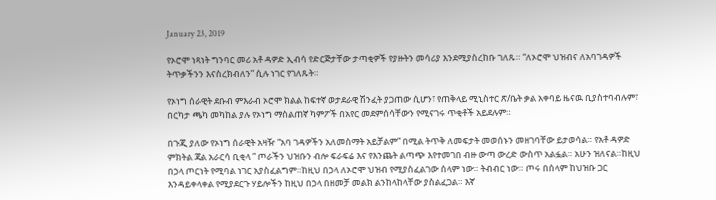January 23, 2019

የኦሮሞ ነጻነት ግንባር መሪ አቶ ዳዎድ ኢብሳ የድርጅታቸው ታጣቂዎች የያዙትን መሳሪያ እንደሚያስረከቡ ገለጹ። “ለኦሮሞ ህዝብና ለአባገዳዎች ትጥቃችንን እናስረክብለን” ሲሉ ነገር የገለጹት።

የኦነግ ሰራዊት ደቡብ ምእራብ ኦሮሞ ክልል ከፍተኛ ወታደራዊ ሽንፈት ያጋጠው ሲሆን፣ የጠቅላይ ሚኒስተር ጽ/ቤት ቃል አቀባይ ዜናዉ ቢያስተባብሉም፣ በርካታ ጫካ መካከል ያሉ የኦነግ ማስልጠኛ ካምፖች በአየር መደምሰሳቸውን የሚናገሩ ጥቂቶች አይደሉም።

በጉጂ ያለው የኦነግ ሰራዊት አዛዥ “አባ ገዳዎችን አለመስማት አይቻልም” በሚል ትጥቅ ለመፍታት መወሰኑን መዘገባቸው ይታወሳል። የአቶ ዳዎድ ምክትል ጃል አራርሳ ቢቂላ ” ጦራችን ህዝቡን ብሎ ፍራፍሬ እና የእንጨት ልጣጭ እየተመገበ ብዙ ውጣ ውረድ ውስጥ አልፏል። አሁን ዝለናል።ከዚህ በኃላ ጦርነት የሚባል ነገር አያስፈልግም።ከዚህ በኃላ ለኦሮሞ ህዝብ የሚያስፈልገው ሰላም ነው። ትብብር ነው። ጦሩ በሰላም ከህዝቡ ጋር እንዳይቀላቀል የሚያደርጉ ሃይሎችን ከዚህ በኃላ በዘመቻ መልክ ልንከላከላቸው ያስልፈጋል። እኛ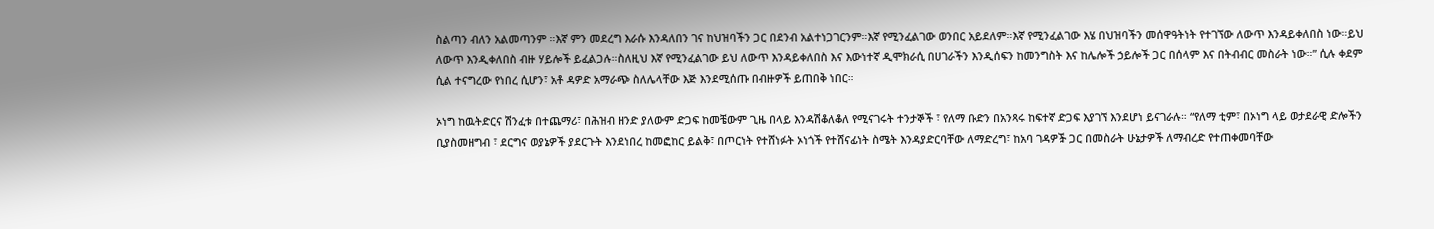ስልጣን ብለን አልመጣንም ።እኛ ምን መደረግ እራሱ እንዳለበን ገና ከህዝባችን ጋር በደንብ አልተነጋገርንም።እኛ የሚንፈልገው ወንበር አይደለም።እኛ የሚንፈልገው እሄ በህዝባችን መሰዋዓትነት የተገኘው ለውጥ እንዳይቀለበስ ነው።ይህ ለውጥ እንዲቀለበስ ብዙ ሃይሎች ይፈልጋሉ።ስለዚህ እኛ የሚንፈልገው ይህ ለውጥ እንዳይቀለበስ እና እውነተኛ ዲሞክራሲ በሀገራችን እንዲሰፍን ከመንግስት እና ከሌሎች ኃይሎች ጋር በሰላም እና በትብብር መስራት ነው።” ሲሉ ቀደም ሲል ተናግረው የነበረ ሲሆን፣ አቶ ዳዎድ አማራጭ ስለሌላቸው እጅ እንደሚሰጡ በብዙዎች ይጠበቅ ነበር።

ኦነግ ከዉትድርና ሽንፈቱ በተጨማሪ፣ በሕዝብ ዘንድ ያለውም ድጋፍ ከመቼውም ጊዜ በላይ እንዳሽቆለቆለ የሚናገሩት ተንታኞች ፣ የለማ ቡድን በአንጻሩ ከፍተኛ ድጋፍ እያገኘ እንደሆነ ይናገራሉ። “የለማ ቲም፣ በኦነግ ላይ ወታደራዊ ድሎችን ቢያስመዘግብ ፣ ደርግና ወያኔዎች ያደርጉት እንደነበረ ከመፎከር ይልቅ፣ በጦርነት የተሸነፉት ኦነጎች የተሸናፊነት ስሜት እንዳያድርባቸው ለማድረግ፣ ከአባ ገዳዎⶭ ጋር በመስራት ሁኔታዎች ለማብረድ የተጠቀመባቸው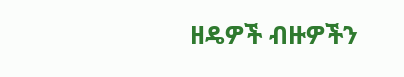ዘዴዎች ብዙዎችን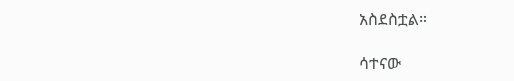አስደስቷል።

ሳተናው